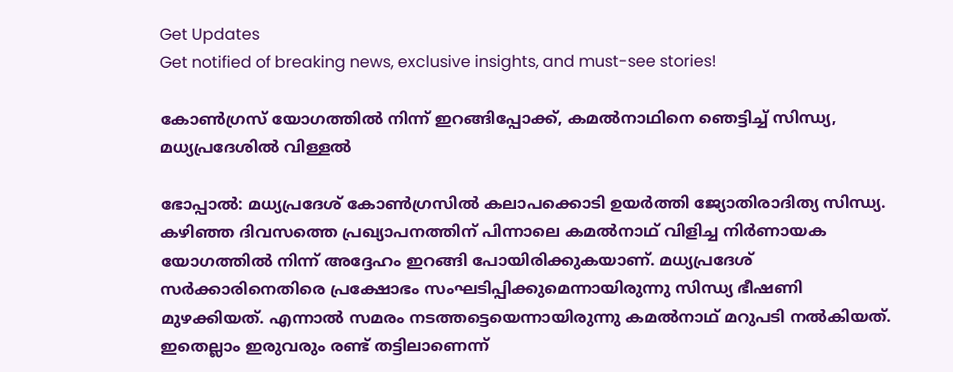Get Updates
Get notified of breaking news, exclusive insights, and must-see stories!

കോണ്‍ഗ്രസ് യോഗത്തില്‍ നിന്ന് ഇറങ്ങിപ്പോക്ക്, കമല്‍നാഥിനെ ഞെട്ടിച്ച് സിന്ധ്യ, മധ്യപ്രദേശില്‍ വിള്ളല്‍

ഭോപ്പാല്‍: മധ്യപ്രദേശ് കോണ്‍ഗ്രസില്‍ കലാപക്കൊടി ഉയര്‍ത്തി ജ്യോതിരാദിത്യ സിന്ധ്യ. കഴിഞ്ഞ ദിവസത്തെ പ്രഖ്യാപനത്തിന് പിന്നാലെ കമല്‍നാഥ് വിളിച്ച നിര്‍ണായക യോഗത്തില്‍ നിന്ന് അദ്ദേഹം ഇറങ്ങി പോയിരിക്കുകയാണ്. മധ്യപ്രദേശ് സര്‍ക്കാരിനെതിരെ പ്രക്ഷോഭം സംഘടിപ്പിക്കുമെന്നായിരുന്നു സിന്ധ്യ ഭീഷണി മുഴക്കിയത്. എന്നാല്‍ സമരം നടത്തട്ടെയെന്നായിരുന്നു കമല്‍നാഥ് മറുപടി നല്‍കിയത്. ഇതെല്ലാം ഇരുവരും രണ്ട് തട്ടിലാണെന്ന്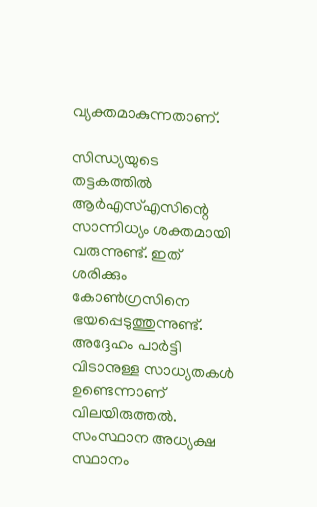വ്യക്തമാകുന്നതാണ്.

സിന്ധ്യയുടെ തട്ടകത്തില്‍ ആര്‍എസ്എസിന്റെ സാന്നിധ്യം ശക്തമായി വരുന്നുണ്ട്. ഇത് ശരിക്കും കോണ്‍ഗ്രസിനെ ഭയപ്പെടുത്തുന്നുണ്ട്. അദ്ദേഹം പാര്‍ട്ടി വിടാനുള്ള സാധ്യതകള്‍ ഉണ്ടെന്നാണ് വിലയിരുത്തല്‍. സംസ്ഥാന അധ്യക്ഷ സ്ഥാനം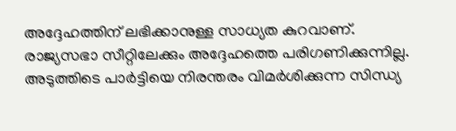അദ്ദേഹത്തിന് ലഭിക്കാനുള്ള സാധ്യത കുറവാണ്. രാജ്യസഭാ സീറ്റിലേക്കും അദ്ദേഹത്തെ പരിഗണിക്കുന്നില്ല. അടുത്തിടെ പാര്‍ട്ടിയെ നിരന്തരം വിമര്‍ശിക്കുന്ന സിന്ധ്യ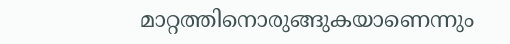മാറ്റത്തിനൊരുങ്ങുകയാണെന്നും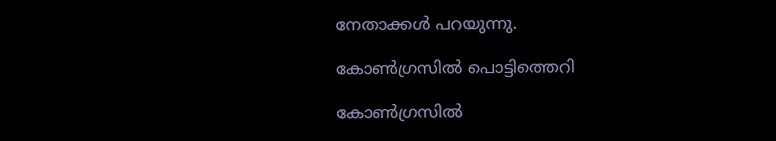നേതാക്കള്‍ പറയുന്നു.

കോണ്‍ഗ്രസില്‍ പൊട്ടിത്തെറി

കോണ്‍ഗ്രസില്‍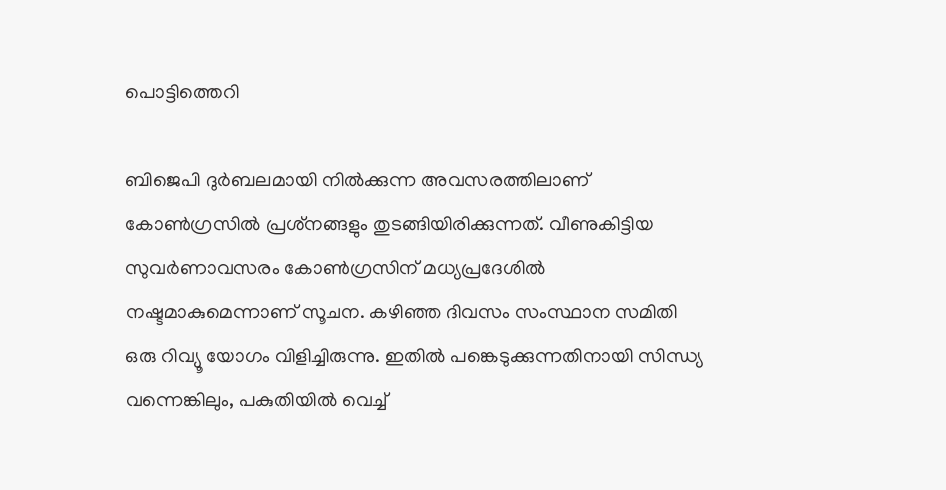പൊട്ടിത്തെറി

ബിജെപി ദുര്‍ബലമായി നില്‍ക്കുന്ന അവസരത്തിലാണ് കോണ്‍ഗ്രസില്‍ പ്രശ്‌നങ്ങളും തുടങ്ങിയിരിക്കുന്നത്. വീണുകിട്ടിയ സുവര്‍ണാവസരം കോണ്‍ഗ്രസിന് മധ്യപ്രദേശില്‍ നഷ്ടമാകുമെന്നാണ് സൂചന. കഴിഞ്ഞ ദിവസം സംസ്ഥാന സമിതി ഒരു റിവ്യൂ യോഗം വിളിച്ചിരുന്നു. ഇതില്‍ പങ്കെടുക്കുന്നതിനായി സിന്ധ്യ വന്നെങ്കിലും, പകുതിയില്‍ വെച്ച്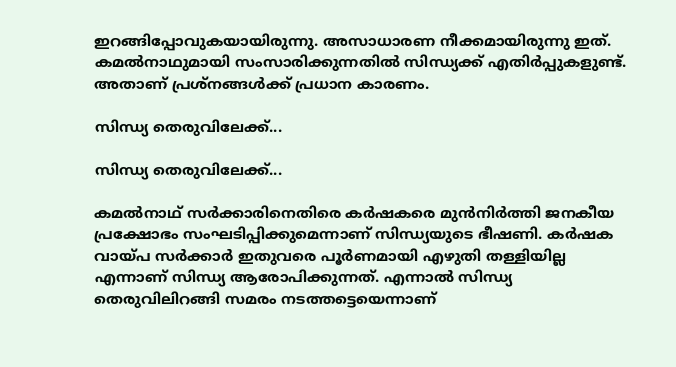ഇറങ്ങിപ്പോവുകയായിരുന്നു. അസാധാരണ നീക്കമായിരുന്നു ഇത്. കമല്‍നാഥുമായി സംസാരിക്കുന്നതില്‍ സിന്ധ്യക്ക് എതിര്‍പ്പുകളുണ്ട്. അതാണ് പ്രശ്‌നങ്ങള്‍ക്ക് പ്രധാന കാരണം.

സിന്ധ്യ തെരുവിലേക്ക്...

സിന്ധ്യ തെരുവിലേക്ക്...

കമല്‍നാഥ് സര്‍ക്കാരിനെതിരെ കര്‍ഷകരെ മുന്‍നിര്‍ത്തി ജനകീയ പ്രക്ഷോഭം സംഘടിപ്പിക്കുമെന്നാണ് സിന്ധ്യയുടെ ഭീഷണി. കര്‍ഷക വായ്പ സര്‍ക്കാര്‍ ഇതുവരെ പൂര്‍ണമായി എഴുതി തള്ളിയില്ല എന്നാണ് സിന്ധ്യ ആരോപിക്കുന്നത്. എന്നാല്‍ സിന്ധ്യ തെരുവിലിറങ്ങി സമരം നടത്തട്ടെയെന്നാണ്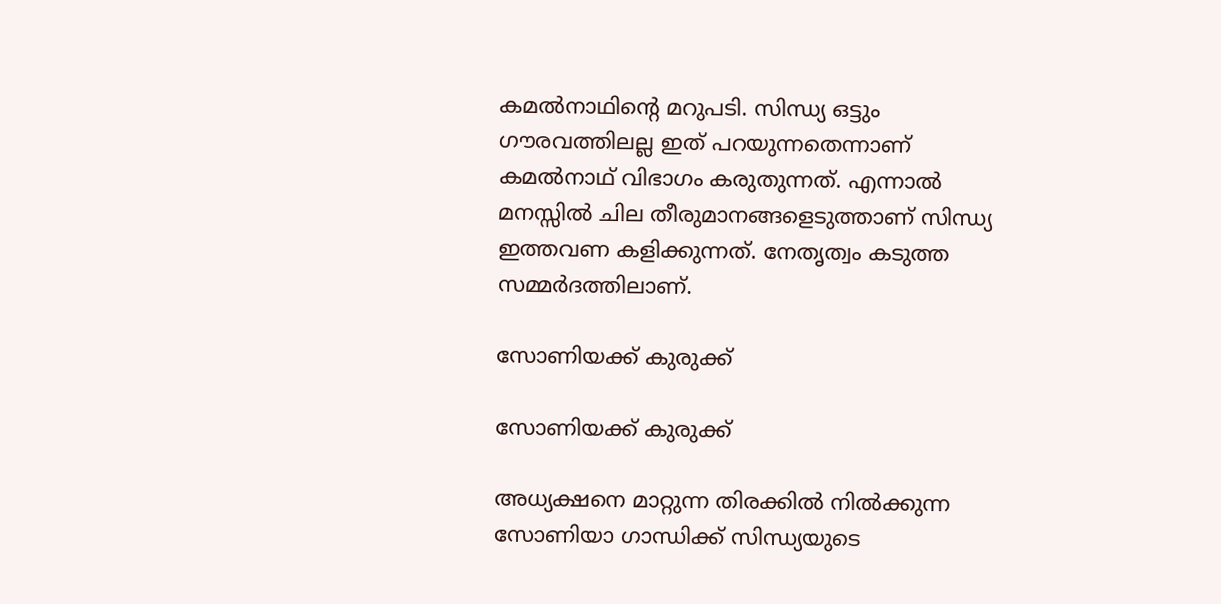കമല്‍നാഥിന്റെ മറുപടി. സിന്ധ്യ ഒട്ടും ഗൗരവത്തിലല്ല ഇത് പറയുന്നതെന്നാണ് കമല്‍നാഥ് വിഭാഗം കരുതുന്നത്. എന്നാല്‍ മനസ്സില്‍ ചില തീരുമാനങ്ങളെടുത്താണ് സിന്ധ്യ ഇത്തവണ കളിക്കുന്നത്. നേതൃത്വം കടുത്ത സമ്മര്‍ദത്തിലാണ്.

സോണിയക്ക് കുരുക്ക്

സോണിയക്ക് കുരുക്ക്

അധ്യക്ഷനെ മാറ്റുന്ന തിരക്കില്‍ നില്‍ക്കുന്ന സോണിയാ ഗാന്ധിക്ക് സിന്ധ്യയുടെ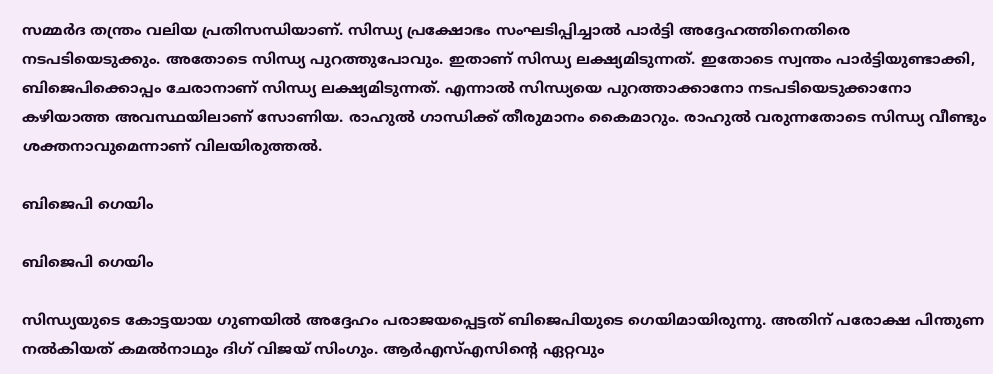സമ്മര്‍ദ തന്ത്രം വലിയ പ്രതിസന്ധിയാണ്. സിന്ധ്യ പ്രക്ഷോഭം സംഘടിപ്പിച്ചാല്‍ പാര്‍ട്ടി അദ്ദേഹത്തിനെതിരെ നടപടിയെടുക്കും. അതോടെ സിന്ധ്യ പുറത്തുപോവും. ഇതാണ് സിന്ധ്യ ലക്ഷ്യമിടുന്നത്. ഇതോടെ സ്വന്തം പാര്‍ട്ടിയുണ്ടാക്കി, ബിജെപിക്കൊപ്പം ചേരാനാണ് സിന്ധ്യ ലക്ഷ്യമിടുന്നത്. എന്നാല്‍ സിന്ധ്യയെ പുറത്താക്കാനോ നടപടിയെടുക്കാനോ കഴിയാത്ത അവസ്ഥയിലാണ് സോണിയ. രാഹുല്‍ ഗാന്ധിക്ക് തീരുമാനം കൈമാറും. രാഹുല്‍ വരുന്നതോടെ സിന്ധ്യ വീണ്ടും ശക്തനാവുമെന്നാണ് വിലയിരുത്തല്‍.

ബിജെപി ഗെയിം

ബിജെപി ഗെയിം

സിന്ധ്യയുടെ കോട്ടയായ ഗുണയില്‍ അദ്ദേഹം പരാജയപ്പെട്ടത് ബിജെപിയുടെ ഗെയിമായിരുന്നു. അതിന് പരോക്ഷ പിന്തുണ നല്‍കിയത് കമല്‍നാഥും ദിഗ് വിജയ് സിംഗും. ആര്‍എസ്എസിന്റെ ഏറ്റവും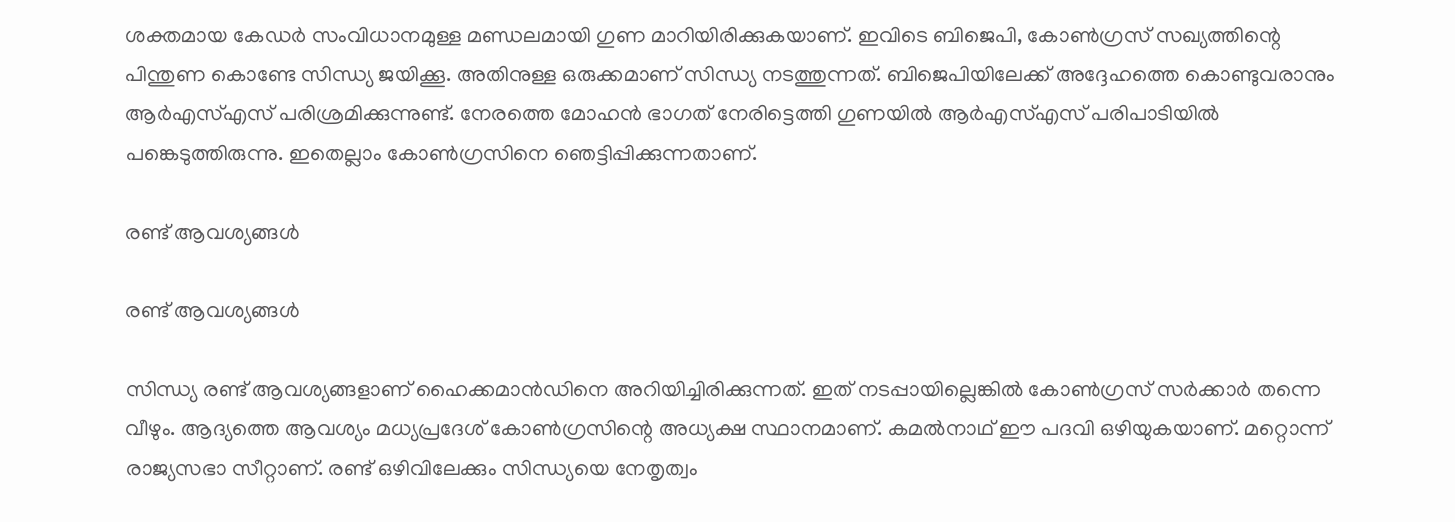ശക്തമായ കേഡര്‍ സംവിധാനമുള്ള മണ്ഡലമായി ഗുണ മാറിയിരിക്കുകയാണ്. ഇവിടെ ബിജെപി, കോണ്‍ഗ്രസ് സഖ്യത്തിന്റെ പിന്തുണ കൊണ്ടേ സിന്ധ്യ ജയിക്കൂ. അതിനുള്ള ഒരുക്കമാണ് സിന്ധ്യ നടത്തുന്നത്. ബിജെപിയിലേക്ക് അദ്ദേഹത്തെ കൊണ്ടുവരാനും ആര്‍എസ്എസ് പരിശ്രമിക്കുന്നുണ്ട്. നേരത്തെ മോഹന്‍ ഭാഗത് നേരിട്ടെത്തി ഗുണയില്‍ ആര്‍എസ്എസ് പരിപാടിയില്‍ പങ്കെടുത്തിരുന്നു. ഇതെല്ലാം കോണ്‍ഗ്രസിനെ ഞെട്ടിപ്പിക്കുന്നതാണ്.

രണ്ട് ആവശ്യങ്ങള്‍

രണ്ട് ആവശ്യങ്ങള്‍

സിന്ധ്യ രണ്ട് ആവശ്യങ്ങളാണ് ഹൈക്കമാന്‍ഡിനെ അറിയിച്ചിരിക്കുന്നത്. ഇത് നടപ്പായില്ലെങ്കില്‍ കോണ്‍ഗ്രസ് സര്‍ക്കാര്‍ തന്നെ വീഴും. ആദ്യത്തെ ആവശ്യം മധ്യപ്രദേശ് കോണ്‍ഗ്രസിന്റെ അധ്യക്ഷ സ്ഥാനമാണ്. കമല്‍നാഥ് ഈ പദവി ഒഴിയുകയാണ്. മറ്റൊന്ന് രാജ്യസഭാ സീറ്റാണ്. രണ്ട് ഒഴിവിലേക്കും സിന്ധ്യയെ നേതൃത്വം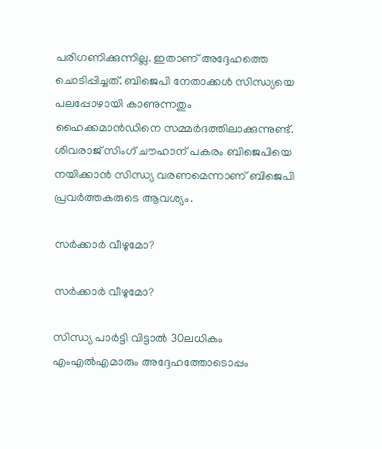പരിഗണിക്കുന്നില്ല. ഇതാണ് അദ്ദേഹത്തെ ചൊടിപ്പിച്ചത്. ബിജെപി നേതാക്കള്‍ സിന്ധ്യയെ പലപ്പോഴായി കാണുന്നതും ഹൈക്കമാന്‍ഡിനെ സമ്മര്‍ദത്തിലാക്കുന്നുണ്ട്. ശിവരാജ് സിംഗ് ചൗഹാന് പകരം ബിജെപിയെ നയിക്കാന്‍ സിന്ധ്യ വരണമെന്നാണ് ബിജെപി പ്രവര്‍ത്തകരുടെ ആവശ്യം.

സര്‍ക്കാര്‍ വീഴുമോ?

സര്‍ക്കാര്‍ വീഴുമോ?

സിന്ധ്യ പാര്‍ട്ടി വിട്ടാല്‍ 30ലധികം എംഎല്‍എമാരും അദ്ദേഹത്തോടൊപ്പം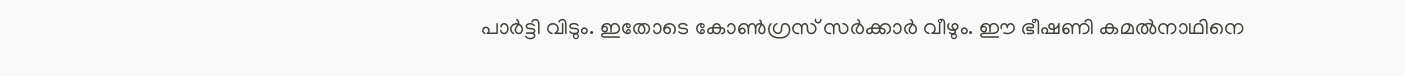പാര്‍ട്ടി വിടും. ഇതോടെ കോണ്‍ഗ്രസ് സര്‍ക്കാര്‍ വീഴും. ഈ ഭീഷണി കമല്‍നാഥിനെ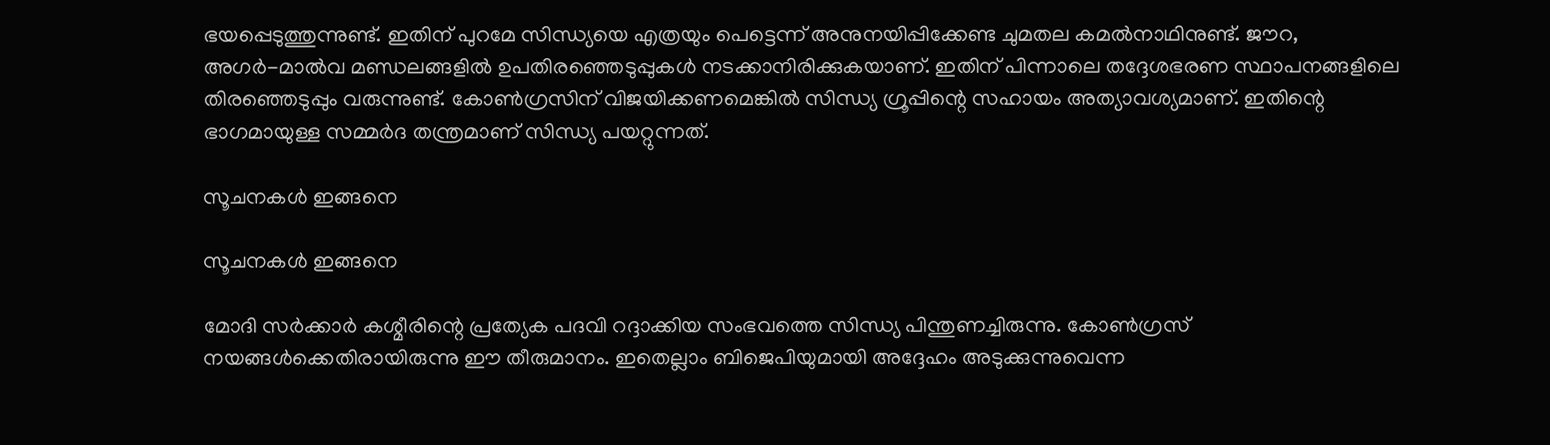ഭയപ്പെടുത്തുന്നുണ്ട്. ഇതിന് പുറമേ സിന്ധ്യയെ എത്രയും പെട്ടെന്ന് അനുനയിപ്പിക്കേണ്ട ചുമതല കമല്‍നാഥിനുണ്ട്. ജൗറ, അഗര്‍-മാല്‍വ മണ്ഡലങ്ങളില്‍ ഉപതിരഞ്ഞെടുപ്പുകള്‍ നടക്കാനിരിക്കുകയാണ്. ഇതിന് പിന്നാലെ തദ്ദേശഭരണ സ്ഥാപനങ്ങളിലെ തിരഞ്ഞെടുപ്പും വരുന്നുണ്ട്. കോണ്‍ഗ്രസിന് വിജയിക്കണമെങ്കില്‍ സിന്ധ്യ ഗ്രൂപ്പിന്റെ സഹായം അത്യാവശ്യമാണ്. ഇതിന്റെ ഭാഗമായുള്ള സമ്മര്‍ദ തന്ത്രമാണ് സിന്ധ്യ പയറ്റുന്നത്.

സൂചനകള്‍ ഇങ്ങനെ

സൂചനകള്‍ ഇങ്ങനെ

മോദി സര്‍ക്കാര്‍ കശ്മീരിന്റെ പ്രത്യേക പദവി റദ്ദാക്കിയ സംഭവത്തെ സിന്ധ്യ പിന്തുണച്ചിരുന്നു. കോണ്‍ഗ്രസ് നയങ്ങള്‍ക്കെതിരായിരുന്നു ഈ തീരുമാനം. ഇതെല്ലാം ബിജെപിയുമായി അദ്ദേഹം അടുക്കുന്നുവെന്ന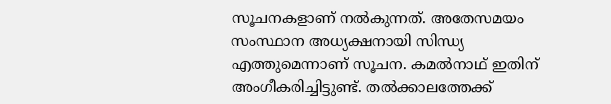സൂചനകളാണ് നല്‍കുന്നത്. അതേസമയം സംസ്ഥാന അധ്യക്ഷനായി സിന്ധ്യ എത്തുമെന്നാണ് സൂചന. കമല്‍നാഥ് ഇതിന് അംഗീകരിച്ചിട്ടുണ്ട്. തല്‍ക്കാലത്തേക്ക്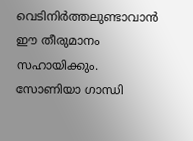വെടിനിര്‍ത്തലുണ്ടാവാന്‍ ഈ തീരുമാനം സഹായിക്കും. സോണിയാ ഗാന്ധി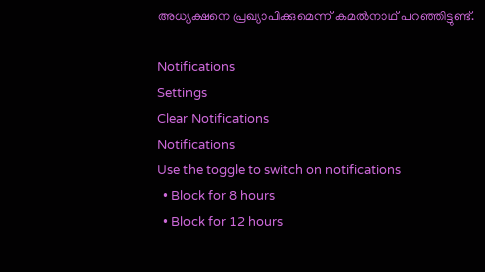അധ്യക്ഷനെ പ്രഖ്യാപിക്കുമെന്ന് കമല്‍നാഥ് പറഞ്ഞിട്ടുണ്ട്.

Notifications
Settings
Clear Notifications
Notifications
Use the toggle to switch on notifications
  • Block for 8 hours
  • Block for 12 hours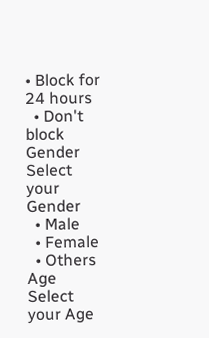• Block for 24 hours
  • Don't block
Gender
Select your Gender
  • Male
  • Female
  • Others
Age
Select your Age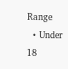Range
  • Under 18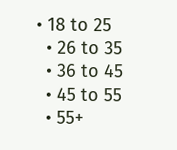• 18 to 25
  • 26 to 35
  • 36 to 45
  • 45 to 55
  • 55+